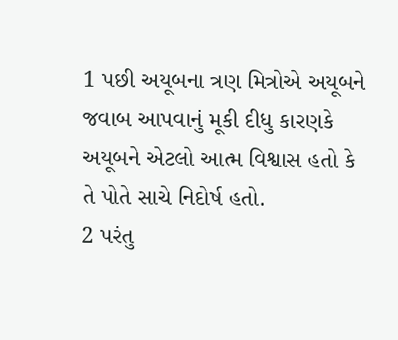1 પછી અયૂબના ત્રણ મિત્રોએ અયૂબને જવાબ આપવાનું મૂકી દીધુ કારણકે અયૂબને એટલો આત્મ વિશ્વાસ હતો કે તે પોતે સાચે નિદોર્ષ હતો.
2 પરંતુ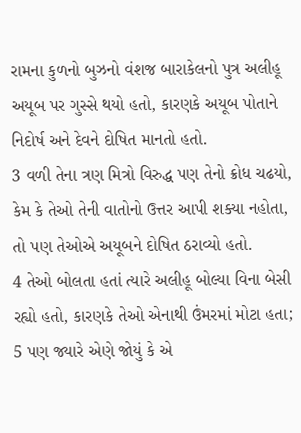રામના કુળનો બુઝનો વંશજ બારાકેલનો પુત્ર અલીહૂ અયૂબ પર ગુસ્સે થયો હતો, કારણકે અયૂબ પોતાને નિદોર્ષ અને દેવને દોષિત માનતો હતો.
3 વળી તેના ત્રણ મિત્રો વિરુદ્ધ પણ તેનો ક્રોધ ચઢયો, કેમ કે તેઓ તેની વાતોનો ઉત્તર આપી શક્યા નહોતા, તો પણ તેઓએ અયૂબને દોષિત ઠરાવ્યો હતો.
4 તેઓ બોલતા હતાં ત્યારે અલીહૂ બોલ્યા વિના બેસી રહ્યો હતો, કારણકે તેઓ એનાથી ઉંમરમાં મોટા હતા;
5 પણ જ્યારે એણે જોયું કે એ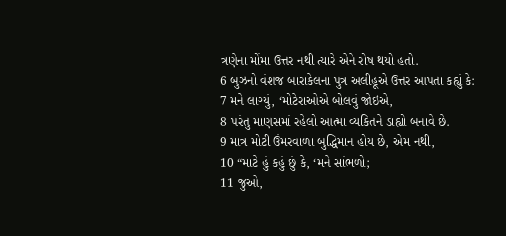ત્રણેના મોંમા ઉત્તર નથી ત્યારે એને રોષ થયો હતો.
6 બુઝનો વંશજ બારાકેલના પુત્ર અલીહૂએ ઉત્તર આપતા કહ્યું કે:
7 મને લાગ્યું, ‘મોટેરાઓએ બોલવું જોઇએ,
8 પરંતુ માણસમાં રહેલો આત્મા વ્યકિતને ડાહ્યો બનાવે છે.
9 માત્ર મોટી ઉંમરવાળા બુદ્ધિમાન હોય છે, એમ નથી,
10 “માટે હું કહું છું કે, ‘મને સાંભળો;
11 જુઓ,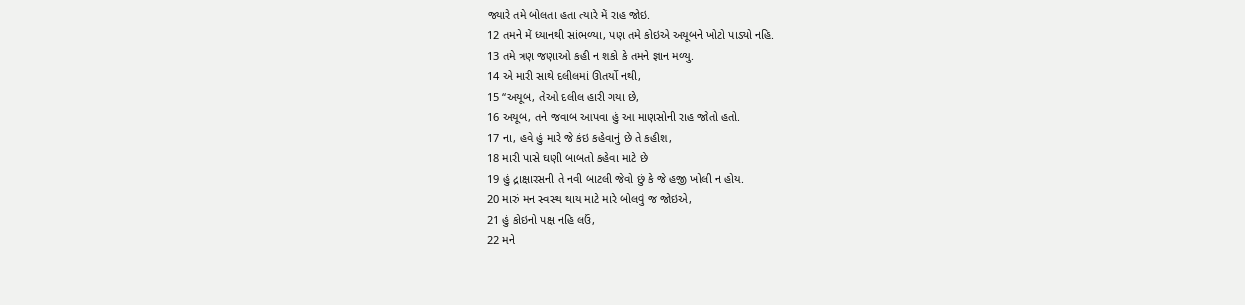જ્યારે તમે બોલતા હતા ત્યારે મેં રાહ જોઇ.
12 તમને મેં ધ્યાનથી સાંભળ્યા, પણ તમે કોઇએ અયૂબને ખોટો પાડ્યો નહિ.
13 તમે ત્રણ જણાઓ કહી ન શકો કે તમને જ્ઞાન મળ્યુ.
14 એ મારી સાથે દલીલમાં ઊતર્યો નથી,
15 “અયૂબ, તેઓ દલીલ હારી ગયા છે,
16 અયૂબ, તને જવાબ આપવા હું આ માણસોની રાહ જોતો હતો.
17 ના, હવે હું મારે જે કંઇ કહેવાનું છે તે કહીશ,
18 મારી પાસે ઘણી બાબતો કહેવા માટે છે
19 હું દ્રાક્ષારસની તે નવી બાટલી જેવો છું કે જે હજી ખોલી ન હોય.
20 મારું મન સ્વસ્થ થાય માટે મારે બોલવું જ જોઇએ,
21 હું કોઇનો પક્ષ નહિ લઉં,
22 મને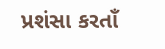પ્રશંસા કરતાઁ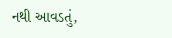નથી આવડતું,